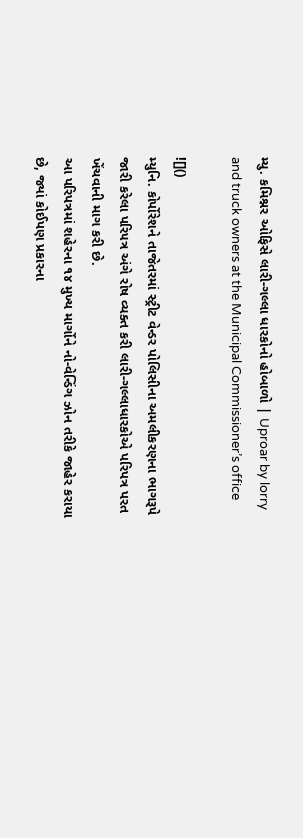મ્યુ. કમિશ્નર ઓફિસે લારી-ગલ્લા ધારકોનો હોબાળો | Uproar by lorry and truck owners at the Municipal Commissioner’s office

![]()
મ્યુનિ. કોર્પોરેશને તાજેતરમાં સ્ટ્રીટ વેન્ડર પોલિસીના અમલીકરણના ભાગરૂપે જારી કરેલા પરિ૫ત્ર અંગે રોષ વ્યક્ત કરી લારી-ગલ્લાધારકોએ પરિપત્ર પરત ખેંચવાની માગ કરી છે.
આ પરિપત્રમાં શહેરના ૧૪ મુખ્ય માર્ગોને નો-વેન્ડિંગ ઝોન તરીકે જાહેર કરાયા છે, જ્યાં કોઈપણ પ્રકારના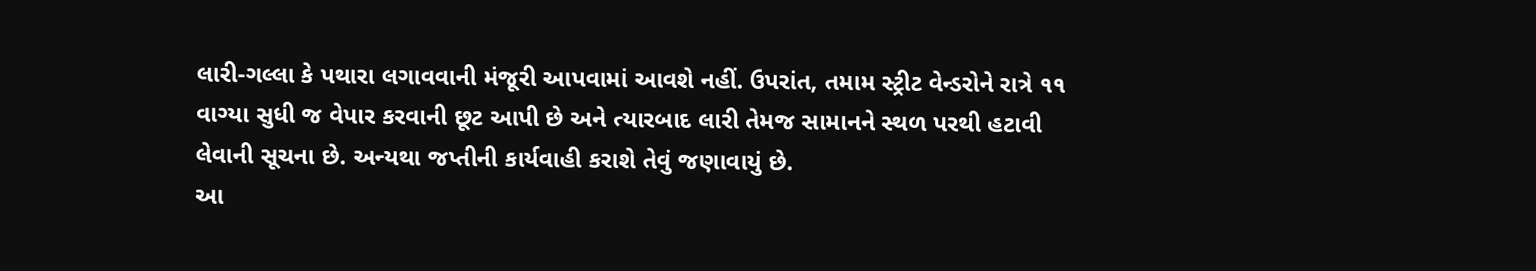લારી-ગલ્લા કે પથારા લગાવવાની મંજૂરી આપવામાં આવશે નહીં. ઉપરાંત, તમામ સ્ટ્રીટ વેન્ડરોને રાત્રે ૧૧ વાગ્યા સુધી જ વેપાર કરવાની છૂટ આપી છે અને ત્યારબાદ લારી તેમજ સામાનને સ્થળ પરથી હટાવી લેવાની સૂચના છે. અન્યથા જપ્તીની કાર્યવાહી કરાશે તેવું જણાવાયું છે.
આ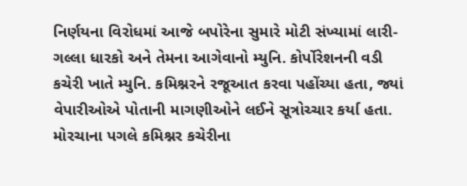નિર્ણયના વિરોધમાં આજે બપોરેના સુમારે મોટી સંખ્યામાં લારી-ગલ્લા ધારકો અને તેમના આગેવાનો મ્યુનિ. કોર્પોરેશનની વડી કચેરી ખાતે મ્યુનિ. કમિશ્નરને રજૂઆત કરવા પહોંચ્યા હતા, જ્યાં વેપારીઓએ પોતાની માગણીઓને લઈને સૂત્રોચ્ચાર કર્યા હતા. મોરચાના પગલે કમિશ્નર કચેરીના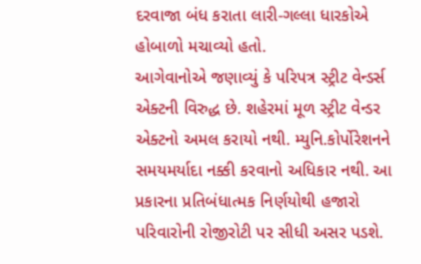દરવાજા બંધ કરાતા લારી-ગલ્લા ધારકોએ હોબાળો મચાવ્યો હતો.
આગેવાનોએ જણાવ્યું કે પરિપત્ર સ્ટ્રીટ વેન્ડર્સ એક્ટની વિરુદ્ધ છે. શહેરમાં મૂળ સ્ટ્રીટ વેન્ડર એક્ટનો અમલ કરાયો નથી. મ્યુનિ.કોર્પોરેશનને સમયમર્યાદા નક્કી કરવાનો અધિકાર નથી. આ પ્રકારના પ્રતિબંધાત્મક નિર્ણયોથી હજારો પરિવારોની રોજીરોટી પર સીધી અસર પડશે.